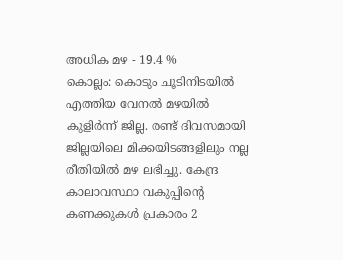അധിക മഴ - 19.4 %
കൊല്ലം: കൊടും ചൂടിനിടയിൽ എത്തിയ വേനൽ മഴയിൽ കുളിർന്ന് ജില്ല. രണ്ട് ദിവസമായി ജില്ലയിലെ മിക്കയിടങ്ങളിലും നല്ല രീതിയിൽ മഴ ലഭിച്ചു. കേന്ദ്ര കാലാവസ്ഥാ വകുപ്പിന്റെ കണക്കുകൾ പ്രകാരം 2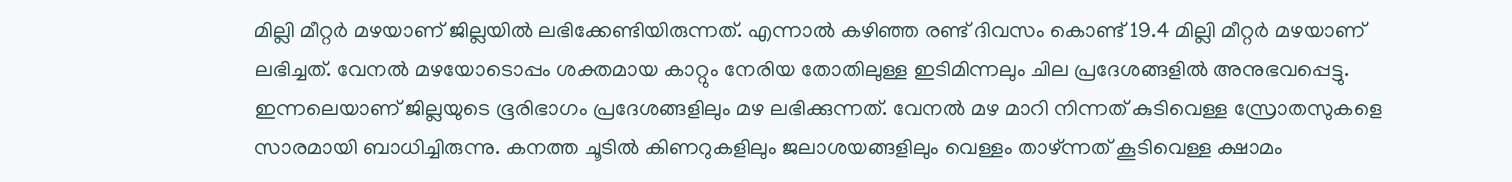മില്ലി മീറ്റർ മഴയാണ് ജില്ലയിൽ ലഭിക്കേണ്ടിയിരുന്നത്. എന്നാൽ കഴിഞ്ഞ രണ്ട് ദിവസം കൊണ്ട് 19.4 മില്ലി മീറ്റർ മഴയാണ് ലഭിച്ചത്. വേനൽ മഴയോടൊപ്പം ശക്തമായ കാറ്റും നേരിയ തോതിലുള്ള ഇടിമിന്നലും ചില പ്രദേശങ്ങളിൽ അനുഭവപ്പെട്ടു.
ഇന്നലെയാണ് ജില്ലയുടെ ഭൂരിഭാഗം പ്രദേശങ്ങളിലും മഴ ലഭിക്കുന്നത്. വേനൽ മഴ മാറി നിന്നത് കുടിവെള്ള സ്രോതസുകളെ സാരമായി ബാധിച്ചിരുന്നു. കനത്ത ചൂടിൽ കിണറുകളിലും ജലാശയങ്ങളിലും വെള്ളം താഴ്ന്നത് കൂടിവെള്ള ക്ഷാമം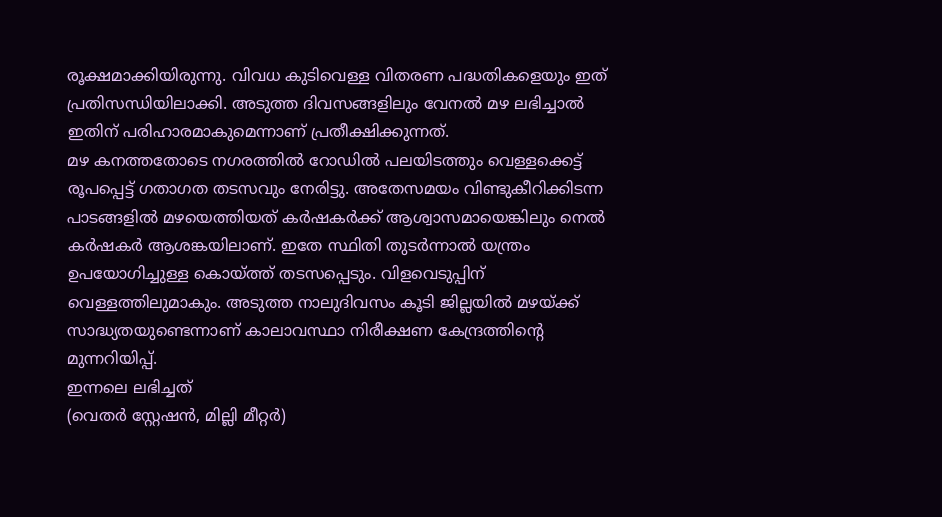രൂക്ഷമാക്കിയിരുന്നു. വിവധ കുടിവെള്ള വിതരണ പദ്ധതികളെയും ഇത് പ്രതിസന്ധിയിലാക്കി. അടുത്ത ദിവസങ്ങളിലും വേനൽ മഴ ലഭിച്ചാൽ ഇതിന് പരിഹാരമാകുമെന്നാണ് പ്രതീക്ഷിക്കുന്നത്.
മഴ കനത്തതോടെ നഗരത്തിൽ റോഡിൽ പലയിടത്തും വെള്ളക്കെട്ട് രൂപപ്പെട്ട് ഗതാഗത തടസവും നേരിട്ടു. അതേസമയം വിണ്ടുകീറിക്കിടന്ന പാടങ്ങളിൽ മഴയെത്തിയത് കർഷകർക്ക് ആശ്വാസമായെങ്കിലും നെൽ കർഷകർ ആശങ്കയിലാണ്. ഇതേ സ്ഥിതി തുടർന്നാൽ യന്ത്രം ഉപയോഗിച്ചുള്ള കൊയ്ത്ത് തടസപ്പെടും. വിളവെടുപ്പിന് വെള്ളത്തിലുമാകും. അടുത്ത നാലുദിവസം കൂടി ജില്ലയിൽ മഴയ്ക്ക് സാദ്ധ്യതയുണ്ടെന്നാണ് കാലാവസ്ഥാ നിരീക്ഷണ കേന്ദ്രത്തിന്റെ മുന്നറിയിപ്പ്.
ഇന്നലെ ലഭിച്ചത്
(വെതർ സ്റ്റേഷൻ, മില്ലി മീറ്റർ)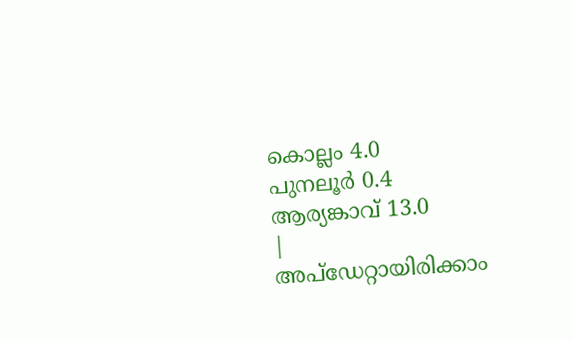കൊല്ലം 4.0
പുനലൂർ 0.4
ആര്യങ്കാവ് 13.0
|
അപ്ഡേറ്റായിരിക്കാം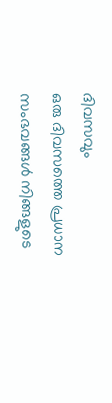ദിവസവും
ഒരു ദിവസത്തെ പ്രധാന സംഭവങ്ങൾ നിങ്ങളുടെ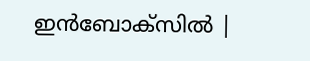ഇൻബോക്സിൽ |